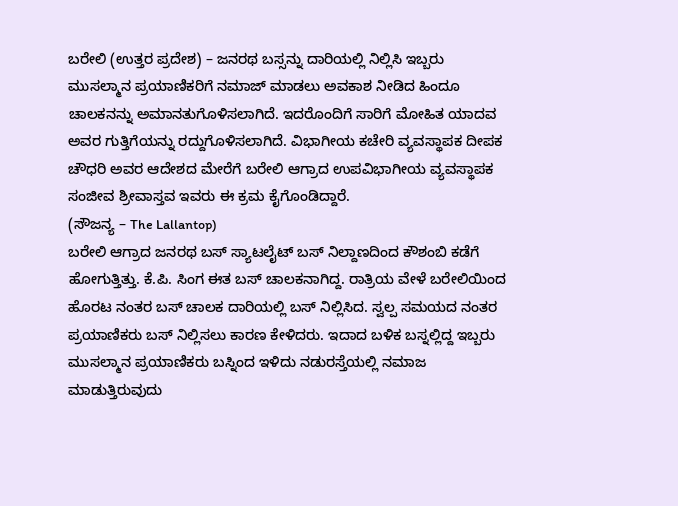ಬರೇಲಿ (ಉತ್ತರ ಪ್ರದೇಶ) – ಜನರಥ ಬಸ್ಸನ್ನು ದಾರಿಯಲ್ಲಿ ನಿಲ್ಲಿಸಿ ಇಬ್ಬರು ಮುಸಲ್ಮಾನ ಪ್ರಯಾಣಿಕರಿಗೆ ನಮಾಜ್ ಮಾಡಲು ಅವಕಾಶ ನೀಡಿದ ಹಿಂದೂ ಚಾಲಕನನ್ನು ಅಮಾನತುಗೊಳಿಸಲಾಗಿದೆ. ಇದರೊಂದಿಗೆ ಸಾರಿಗೆ ಮೋಹಿತ ಯಾದವ ಅವರ ಗುತ್ತಿಗೆಯನ್ನು ರದ್ದುಗೊಳಿಸಲಾಗಿದೆ. ವಿಭಾಗೀಯ ಕಚೇರಿ ವ್ಯವಸ್ಥಾಪಕ ದೀಪಕ ಚೌಧರಿ ಅವರ ಆದೇಶದ ಮೇರೆಗೆ ಬರೇಲಿ ಆಗ್ರಾದ ಉಪವಿಭಾಗೀಯ ವ್ಯವಸ್ಥಾಪಕ ಸಂಜೀವ ಶ್ರೀವಾಸ್ತವ ಇವರು ಈ ಕ್ರಮ ಕೈಗೊಂಡಿದ್ದಾರೆ.
(ಸೌಜನ್ಯ – The Lallantop)
ಬರೇಲಿ ಆಗ್ರಾದ ಜನರಥ ಬಸ್ ಸ್ಯಾಟಲೈಟ್ ಬಸ್ ನಿಲ್ದಾಣದಿಂದ ಕೌಶಂಬಿ ಕಡೆಗೆ ಹೋಗುತ್ತಿತ್ತು. ಕೆ.ಪಿ. ಸಿಂಗ ಈತ ಬಸ್ ಚಾಲಕನಾಗಿದ್ದ. ರಾತ್ರಿಯ ವೇಳೆ ಬರೇಲಿಯಿಂದ ಹೊರಟ ನಂತರ ಬಸ್ ಚಾಲಕ ದಾರಿಯಲ್ಲಿ ಬಸ್ ನಿಲ್ಲಿಸಿದ. ಸ್ವಲ್ಪ ಸಮಯದ ನಂತರ ಪ್ರಯಾಣಿಕರು ಬಸ್ ನಿಲ್ಲಿಸಲು ಕಾರಣ ಕೇಳಿದರು. ಇದಾದ ಬಳಿಕ ಬಸ್ನಲ್ಲಿದ್ದ ಇಬ್ಬರು ಮುಸಲ್ಮಾನ ಪ್ರಯಾಣಿಕರು ಬಸ್ನಿಂದ ಇಳಿದು ನಡುರಸ್ತೆಯಲ್ಲಿ ನಮಾಜ ಮಾಡುತ್ತಿರುವುದು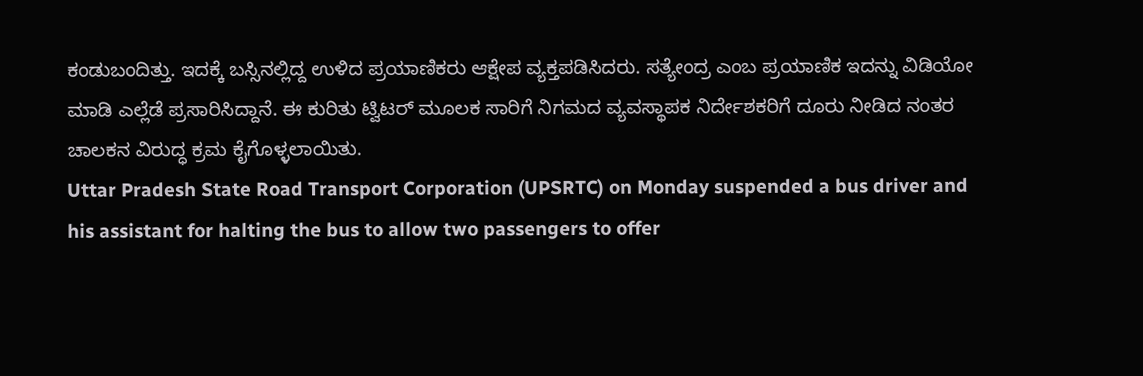ಕಂಡುಬಂದಿತ್ತು. ಇದಕ್ಕೆ ಬಸ್ಸಿನಲ್ಲಿದ್ದ ಉಳಿದ ಪ್ರಯಾಣಿಕರು ಆಕ್ಷೇಪ ವ್ಯಕ್ತಪಡಿಸಿದರು. ಸತ್ಯೇಂದ್ರ ಎಂಬ ಪ್ರಯಾಣಿಕ ಇದನ್ನು ವಿಡಿಯೋ ಮಾಡಿ ಎಲ್ಲೆಡೆ ಪ್ರಸಾರಿಸಿದ್ದಾನೆ. ಈ ಕುರಿತು ಟ್ವಿಟರ್ ಮೂಲಕ ಸಾರಿಗೆ ನಿಗಮದ ವ್ಯವಸ್ಥಾಪಕ ನಿರ್ದೇಶಕರಿಗೆ ದೂರು ನೀಡಿದ ನಂತರ ಚಾಲಕನ ವಿರುದ್ಧ ಕ್ರಮ ಕೈಗೊಳ್ಳಲಾಯಿತು.
Uttar Pradesh State Road Transport Corporation (UPSRTC) on Monday suspended a bus driver and his assistant for halting the bus to allow two passengers to offer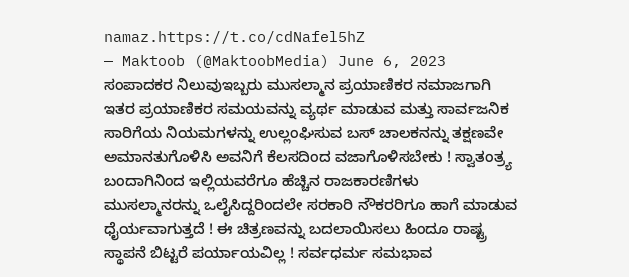namaz.https://t.co/cdNafel5hZ
— Maktoob (@MaktoobMedia) June 6, 2023
ಸಂಪಾದಕರ ನಿಲುವುಇಬ್ಬರು ಮುಸಲ್ಮಾನ ಪ್ರಯಾಣಿಕರ ನಮಾಜಗಾಗಿ ಇತರ ಪ್ರಯಾಣಿಕರ ಸಮಯವನ್ನು ವ್ಯರ್ಥ ಮಾಡುವ ಮತ್ತು ಸಾರ್ವಜನಿಕ ಸಾರಿಗೆಯ ನಿಯಮಗಳನ್ನು ಉಲ್ಲಂಘಿಸುವ ಬಸ್ ಚಾಲಕನನ್ನು ತಕ್ಷಣವೇ ಅಮಾನತುಗೊಳಿಸಿ ಅವನಿಗೆ ಕೆಲಸದಿಂದ ವಜಾಗೊಳಿಸಬೇಕು ! ಸ್ವಾತಂತ್ರ್ಯ ಬಂದಾಗಿನಿಂದ ಇಲ್ಲಿಯವರೆಗೂ ಹೆಚ್ಚಿನ ರಾಜಕಾರಣಿಗಳು ಮುಸಲ್ಮಾನರನ್ನು ಒಲೈಸಿದ್ದರಿಂದಲೇ ಸರಕಾರಿ ನೌಕರರಿಗೂ ಹಾಗೆ ಮಾಡುವ ಧೈರ್ಯವಾಗುತ್ತದೆ ! ಈ ಚಿತ್ರಣವನ್ನು ಬದಲಾಯಿಸಲು ಹಿಂದೂ ರಾಷ್ಟ್ರ ಸ್ಥಾಪನೆ ಬಿಟ್ಟರೆ ಪರ್ಯಾಯವಿಲ್ಲ ! ಸರ್ವಧರ್ಮ ಸಮಭಾವ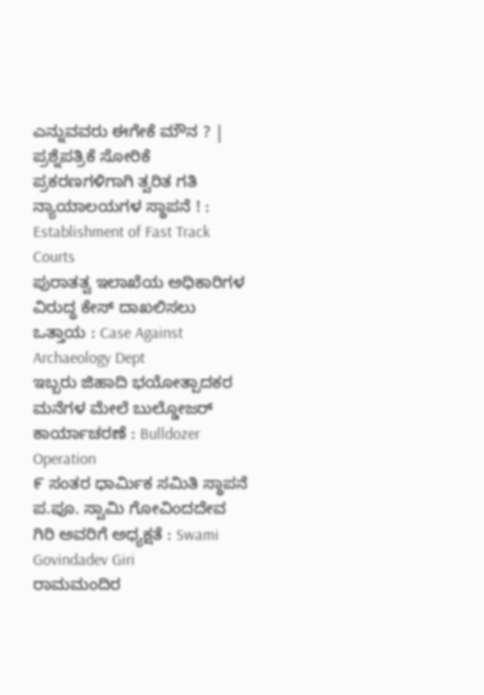ಎನ್ನುವವರು ಈಗೇಕೆ ಮೌನ ? |
ಪ್ರಶ್ನೆಪತ್ರಿಕೆ ಸೋರಿಕೆ ಪ್ರಕರಣಗಳಿಗಾಗಿ ತ್ವರಿತ ಗತಿ ನ್ಯಾಯಾಲಯಗಳ ಸ್ಥಾಪನೆ ! : Establishment of Fast Track Courts
ಪುರಾತತ್ವ ಇಲಾಖೆಯ ಅಧಿಕಾರಿಗಳ ವಿರುದ್ಧ ಕೇಸ್ ದಾಖಲಿಸಲು ಒತ್ತಾಯ : Case Against Archaeology Dept
ಇಬ್ಬರು ಜಿಹಾದಿ ಭಯೋತ್ಪಾದಕರ ಮನೆಗಳ ಮೇಲೆ ಬುಲ್ಡೋಜರ್ ಕಾರ್ಯಾಚರಣೆ : Bulldozer Operation
೯ ಸಂತರ ಧಾರ್ಮಿಕ ಸಮಿತಿ ಸ್ಥಾಪನೆ ಪ.ಪೂ. ಸ್ವಾಮಿ ಗೋವಿಂದದೇವ ಗಿರಿ ಅವರಿಗೆ ಅಧ್ಯಕ್ಷತೆ : Swami Govindadev Giri
ರಾಮಮಂದಿರ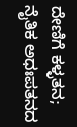ದೇಣಿಗೆ ಕಳ್ಳತನ; ನೈತಿಕ ಅಧಃಪತನದ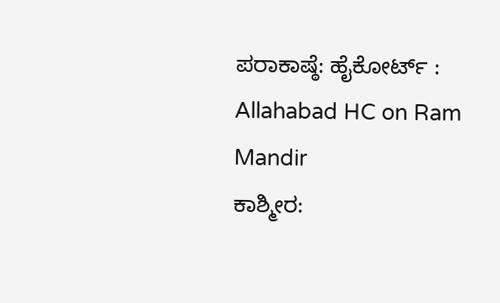ಪರಾಕಾಷ್ಠೆ: ಹೈಕೋರ್ಟ್ : Allahabad HC on Ram Mandir
ಕಾಶ್ಮೀರ: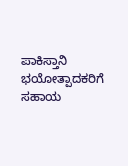ಪಾಕಿಸ್ತಾನಿ ಭಯೋತ್ಪಾದಕರಿಗೆ ಸಹಾಯ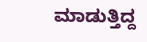ಮಾಡುತ್ತಿದ್ದ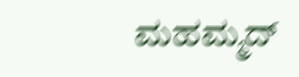ಮಹಮ್ಮದ್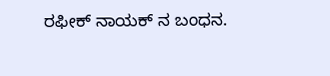ರಫೀಕ್ ನಾಯಕ್ ನ ಬಂಧನ.